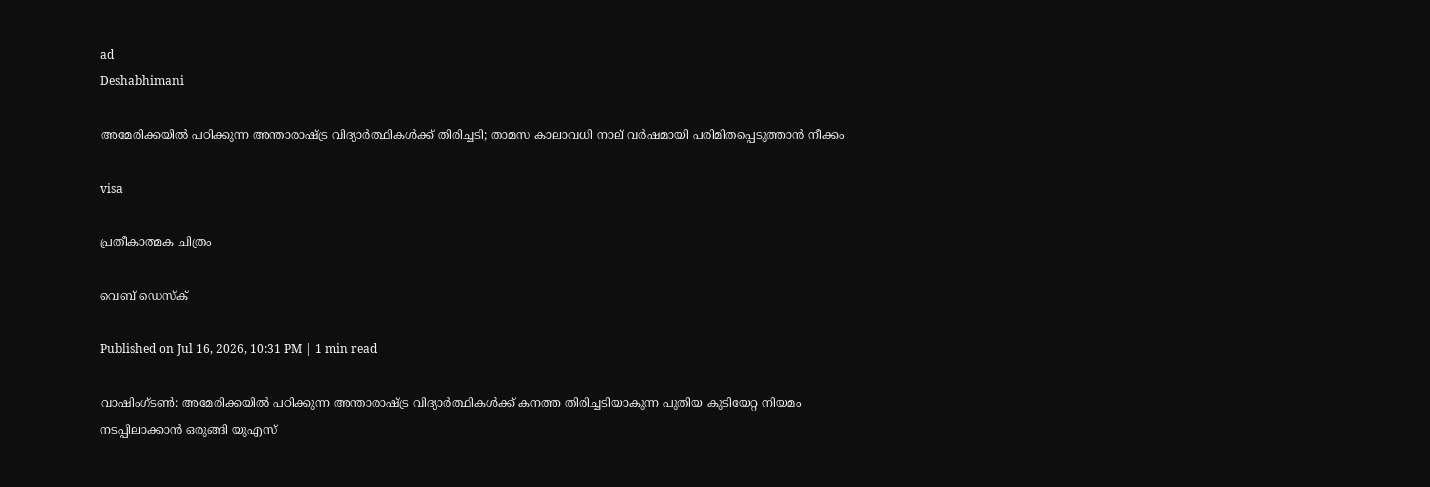ad
Deshabhimani

അമേരിക്കയിൽ പഠിക്കുന്ന അന്താരാഷ്ട്ര വിദ്യാർത്ഥികൾക്ക് തിരിച്ചടി; താമസ കാലാവധി നാല് വർഷമായി പരിമിതപ്പെടുത്താൻ നീക്കം

visa

പ്രതീകാത്മക ചിത്രം

വെബ് ഡെസ്ക്

Published on Jul 16, 2026, 10:31 PM | 1 min read

വാഷിംഗ്ടൺ: അമേരിക്കയിൽ പഠിക്കുന്ന അന്താരാഷ്ട്ര വിദ്യാർത്ഥികൾക്ക് കനത്ത തിരിച്ചടിയാകുന്ന പുതിയ കുടിയേറ്റ നിയമം നടപ്പിലാക്കാൻ ഒരുങ്ങി യുഎസ്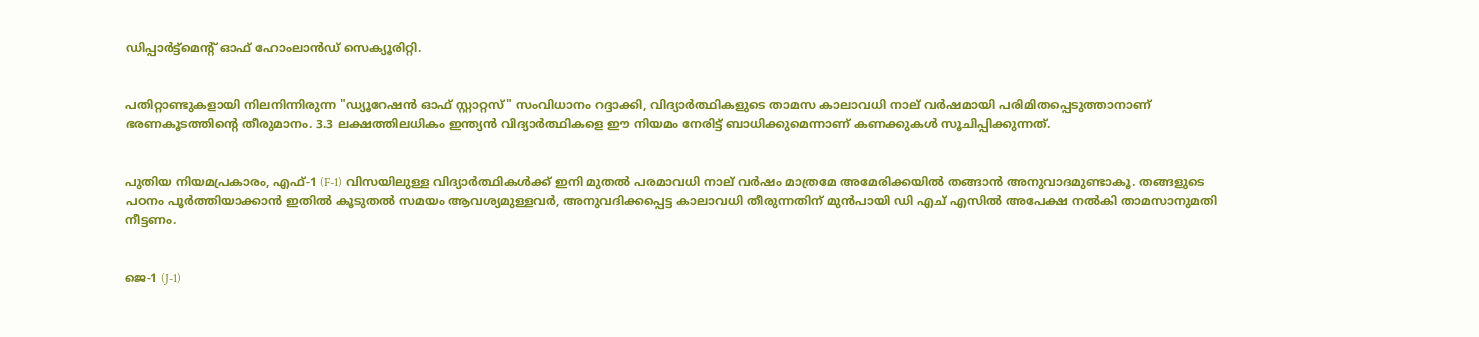ഡിപ്പാർട്ട്‌മെന്റ് ഓഫ് ഹോംലാൻഡ് സെക്യൂരിറ്റി.


പതിറ്റാണ്ടുകളായി നിലനിന്നിരുന്ന "ഡ്യൂറേഷൻ ഓഫ് സ്റ്റാറ്റസ്" സംവിധാനം റദ്ദാക്കി, വിദ്യാർത്ഥികളുടെ താമസ കാലാവധി നാല് വർഷമായി പരിമിതപ്പെടുത്താനാണ് ഭരണകൂടത്തിന്റെ തീരുമാനം. 3.3 ലക്ഷത്തിലധികം ഇന്ത്യൻ വിദ്യാർത്ഥികളെ ഈ നിയമം നേരിട്ട് ബാധിക്കുമെന്നാണ് കണക്കുകൾ സൂചിപ്പിക്കുന്നത്.


പുതിയ നിയമപ്രകാരം, എഫ്-1 (F-1) വിസയിലുള്ള വിദ്യാർത്ഥികൾക്ക് ഇനി മുതൽ പരമാവധി നാല് വർഷം മാത്രമേ അമേരിക്കയിൽ തങ്ങാൻ അനുവാദമുണ്ടാകൂ. തങ്ങളുടെ പഠനം പൂർത്തിയാക്കാൻ ഇതിൽ കൂടുതൽ സമയം ആവശ്യമുള്ളവർ, അനുവദിക്കപ്പെട്ട കാലാവധി തീരുന്നതിന് മുൻപായി ഡി എച് എസിൽ അപേക്ഷ നൽകി താമസാനുമതി നീട്ടണം.


ജെ-1 (J-1)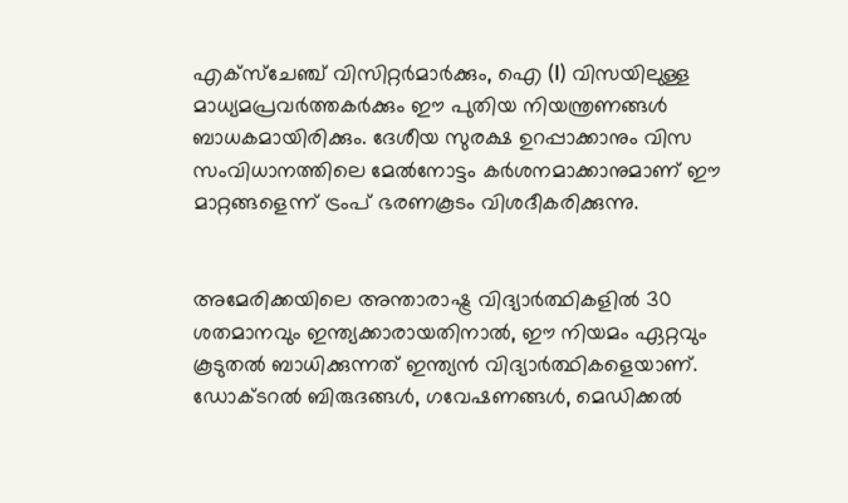എക്സ്ചേഞ്ച് വിസിറ്റർമാർക്കും, ഐ (I) വിസയിലുള്ള മാധ്യമപ്രവർത്തകർക്കും ഈ പുതിയ നിയന്ത്രണങ്ങൾ ബാധകമായിരിക്കും. ദേശീയ സുരക്ഷ ഉറപ്പാക്കാനും വിസ സംവിധാനത്തിലെ മേൽനോട്ടം കർശനമാക്കാനുമാണ് ഈ മാറ്റങ്ങളെന്ന് ട്രംപ് ഭരണകൂടം വിശദീകരിക്കുന്നു.


അമേരിക്കയിലെ അന്താരാഷ്ട്ര വിദ്യാർത്ഥികളിൽ 30 ശതമാനവും ഇന്ത്യക്കാരായതിനാൽ, ഈ നിയമം ഏറ്റവും കൂടുതൽ ബാധിക്കുന്നത് ഇന്ത്യൻ വിദ്യാർത്ഥികളെയാണ്. ഡോക്ടറൽ ബിരുദങ്ങൾ, ഗവേഷണങ്ങൾ, മെഡിക്കൽ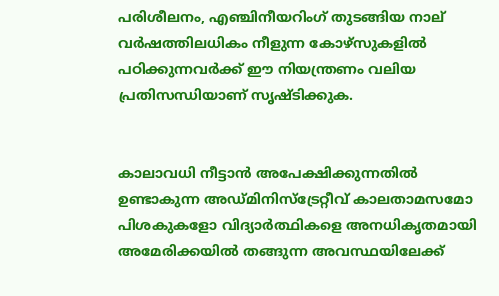പരിശീലനം, എഞ്ചിനീയറിംഗ് തുടങ്ങിയ നാല് വർഷത്തിലധികം നീളുന്ന കോഴ്‌സുകളിൽ പഠിക്കുന്നവർക്ക് ഈ നിയന്ത്രണം വലിയ പ്രതിസന്ധിയാണ് സൃഷ്ടിക്കുക.


കാലാവധി നീട്ടാൻ അപേക്ഷിക്കുന്നതിൽ ഉണ്ടാകുന്ന അഡ്മിനിസ്ട്രേറ്റീവ് കാലതാമസമോ പിശകുകളോ വിദ്യാർത്ഥികളെ അനധികൃതമായി അമേരിക്കയിൽ തങ്ങുന്ന അവസ്ഥയിലേക്ക്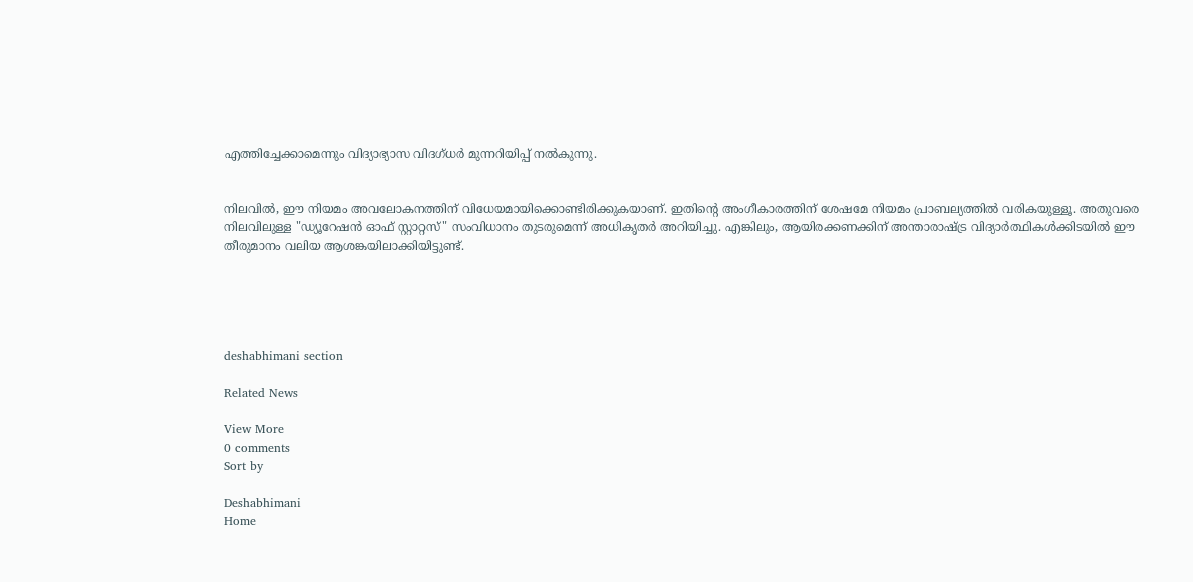എത്തിച്ചേക്കാമെന്നും വിദ്യാഭ്യാസ വിദഗ്ധർ മുന്നറിയിപ്പ് നൽകുന്നു.


നിലവിൽ, ഈ നിയമം അവലോകനത്തിന് വിധേയമായിക്കൊണ്ടിരിക്കുകയാണ്. ഇതിന്റെ അംഗീകാരത്തിന് ശേഷമേ നിയമം പ്രാബല്യത്തിൽ വരികയുള്ളൂ. അതുവരെ നിലവിലുള്ള "ഡ്യൂറേഷൻ ഓഫ് സ്റ്റാറ്റസ്" സംവിധാനം തുടരുമെന്ന് അധികൃതർ അറിയിച്ചു. എങ്കിലും, ആയിരക്കണക്കിന് അന്താരാഷ്ട്ര വിദ്യാർത്ഥികൾക്കിടയിൽ ഈ തീരുമാനം വലിയ ആശങ്കയിലാക്കിയിട്ടുണ്ട്.





deshabhimani section

Related News

View More
0 comments
Sort by

Deshabhimani
Home